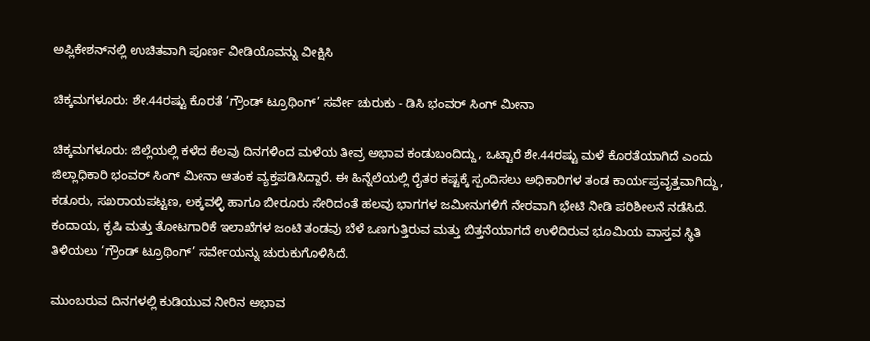ಅಪ್ಲಿಕೇಶನ್‌ನಲ್ಲಿ ಉಚಿತವಾಗಿ ಪೂರ್ಣ ವೀಡಿಯೊವನ್ನು ವೀಕ್ಷಿಸಿ

ಚಿಕ್ಕಮಗಳೂರು: ಶೇ.44ರಷ್ಟು ಕೊರತೆ ‘ಗ್ರೌಂಡ್ ಟ್ರೂಥಿಂಗ್’ ಸರ್ವೇ ಚುರುಕು - ಡಿಸಿ ಭಂವರ್ ಸಿಂಗ್ ಮೀನಾ

ಚಿಕ್ಕಮಗಳೂರು: ಜಿಲ್ಲೆಯಲ್ಲಿ ಕಳೆದ ಕೆಲವು ದಿನಗಳಿಂದ ಮಳೆಯ ತೀವ್ರ ಅಭಾವ ಕಂಡುಬಂದಿದ್ದು, ಒಟ್ಟಾರೆ ಶೇ.44ರಷ್ಟು ಮಳೆ ಕೊರತೆಯಾಗಿದೆ ಎಂದು ಜಿಲ್ಲಾಧಿಕಾರಿ ಭಂವರ್ ಸಿಂಗ್ ಮೀನಾ ಆತಂಕ ವ್ಯಕ್ತಪಡಿಸಿದ್ದಾರೆ. ಈ ಹಿನ್ನೆಲೆಯಲ್ಲಿ ರೈತರ ಕಷ್ಟಕ್ಕೆ ಸ್ಪಂದಿಸಲು ಅಧಿಕಾರಿಗಳ ತಂಡ ಕಾರ್ಯಪ್ರವೃತ್ತವಾಗಿದ್ದು, ಕಡೂರು, ಸಖರಾಯಪಟ್ಟಣ, ಲಕ್ಕವಳ್ಳಿ ಹಾಗೂ ಬೀರೂರು ಸೇರಿದಂತೆ ಹಲವು ಭಾಗಗಳ ಜಮೀನುಗಳಿಗೆ ನೇರವಾಗಿ ಭೇಟಿ ನೀಡಿ ಪರಿಶೀಲನೆ ನಡೆಸಿದೆ. ಕಂದಾಯ, ಕೃಷಿ ಮತ್ತು ತೋಟಗಾರಿಕೆ ಇಲಾಖೆಗಳ ಜಂಟಿ ತಂಡವು ಬೆಳೆ ಒಣಗುತ್ತಿರುವ ಮತ್ತು ಬಿತ್ತನೆಯಾಗದೆ ಉಳಿದಿರುವ ಭೂಮಿಯ ವಾಸ್ತವ ಸ್ಥಿತಿ ತಿಳಿಯಲು ‘ಗ್ರೌಂಡ್ ಟ್ರೂಥಿಂಗ್’ ಸರ್ವೇಯನ್ನು ಚುರುಕುಗೊಳಿಸಿದೆ.

ಮುಂಬರುವ ದಿನಗಳಲ್ಲಿ ಕುಡಿಯುವ ನೀರಿನ ಅಭಾವ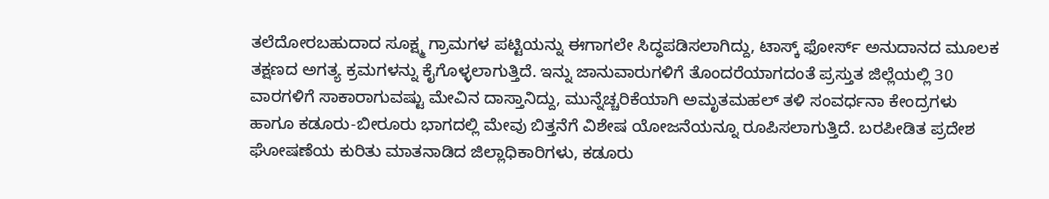ತಲೆದೋರಬಹುದಾದ ಸೂಕ್ಷ್ಮ ಗ್ರಾಮಗಳ ಪಟ್ಟಿಯನ್ನು ಈಗಾಗಲೇ ಸಿದ್ಧಪಡಿಸಲಾಗಿದ್ದು, ಟಾಸ್ಕ್ ಫೋರ್ಸ್ ಅನುದಾನದ ಮೂಲಕ ತಕ್ಷಣದ ಅಗತ್ಯ ಕ್ರಮಗಳನ್ನು ಕೈಗೊಳ್ಳಲಾಗುತ್ತಿದೆ. ಇನ್ನು ಜಾನುವಾರುಗಳಿಗೆ ತೊಂದರೆಯಾಗದಂತೆ ಪ್ರಸ್ತುತ ಜಿಲ್ಲೆಯಲ್ಲಿ 30 ವಾರಗಳಿಗೆ ಸಾಕಾರಾಗುವಷ್ಟು ಮೇವಿನ ದಾಸ್ತಾನಿದ್ದು, ಮುನ್ನೆಚ್ಚರಿಕೆಯಾಗಿ ಅಮೃತಮಹಲ್ ತಳಿ ಸಂವರ್ಧನಾ ಕೇಂದ್ರಗಳು ಹಾಗೂ ಕಡೂರು-ಬೀರೂರು ಭಾಗದಲ್ಲಿ ಮೇವು ಬಿತ್ತನೆಗೆ ವಿಶೇಷ ಯೋಜನೆಯನ್ನೂ ರೂಪಿಸಲಾಗುತ್ತಿದೆ. ಬರಪೀಡಿತ ಪ್ರದೇಶ ಘೋಷಣೆಯ ಕುರಿತು ಮಾತನಾಡಿದ ಜಿಲ್ಲಾಧಿಕಾರಿಗಳು, ಕಡೂರು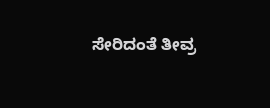ಸೇರಿದಂತೆ ತೀವ್ರ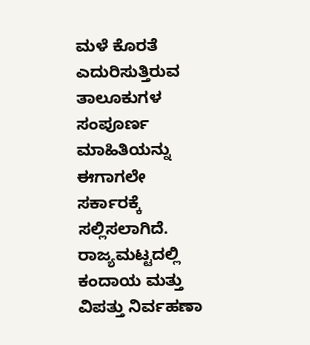ಮಳೆ ಕೊರತೆ ಎದುರಿಸುತ್ತಿರುವ ತಾಲೂಕುಗಳ ಸಂಪೂರ್ಣ ಮಾಹಿತಿಯನ್ನು ಈಗಾಗಲೇ ಸರ್ಕಾರಕ್ಕೆ ಸಲ್ಲಿಸಲಾಗಿದೆ. ರಾಜ್ಯಮಟ್ಟದಲ್ಲಿ ಕಂದಾಯ ಮತ್ತು ವಿಪತ್ತು ನಿರ್ವಹಣಾ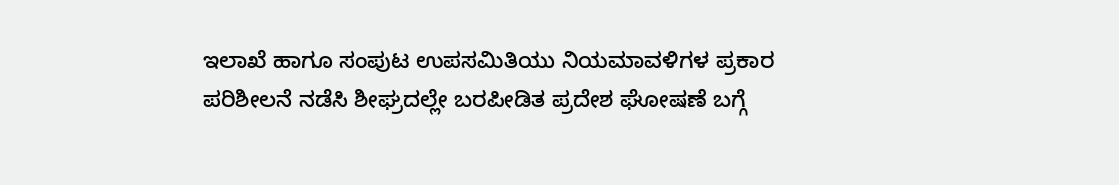ಇಲಾಖೆ ಹಾಗೂ ಸಂಪುಟ ಉಪಸಮಿತಿಯು ನಿಯಮಾವಳಿಗಳ ಪ್ರಕಾರ ಪರಿಶೀಲನೆ ನಡೆಸಿ ಶೀಘ್ರದಲ್ಲೇ ಬರಪೀಡಿತ ಪ್ರದೇಶ ಘೋಷಣೆ ಬಗ್ಗೆ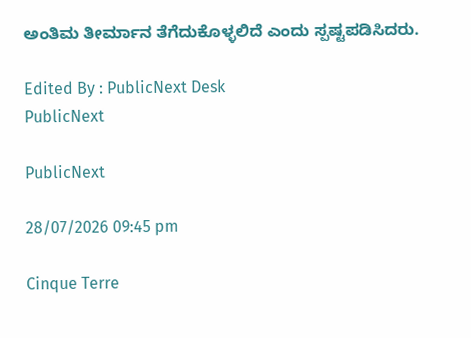ಅಂತಿಮ ತೀರ್ಮಾನ ತೆಗೆದುಕೊಳ್ಳಲಿದೆ ಎಂದು ಸ್ಪಷ್ಟಪಡಿಸಿದರು.

Edited By : PublicNext Desk
PublicNext

PublicNext

28/07/2026 09:45 pm

Cinque Terre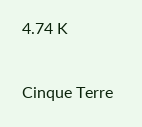4.74 K

Cinque Terre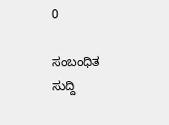0

ಸಂಬಂಧಿತ ಸುದ್ದಿ